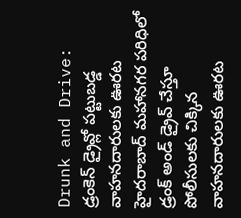Drunk and Drive: డ్రంకెన్ డ్రైవ్లో పట్టుబడ్డ వాహనదారులకు ఊరట
హైదరాబాద్ మహానగర పరిధిలో డ్రంక్ అండ్ డ్రైవ్ చేస్తూ పోలీసులకు చిక్కిన వాహనదారులకు ఊరట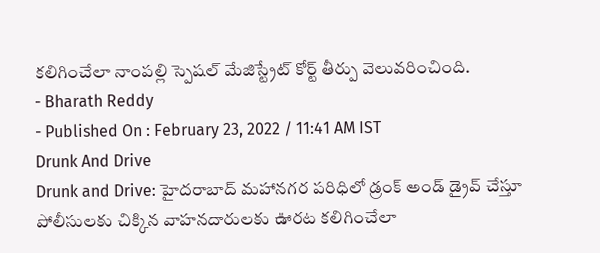కలిగించేలా నాంపల్లి స్పెషల్ మేజిస్ట్రేట్ కోర్ట్ తీర్పు వెలువరించింది.
- Bharath Reddy
- Published On : February 23, 2022 / 11:41 AM IST
Drunk And Drive
Drunk and Drive: హైదరాబాద్ మహానగర పరిధిలో డ్రంక్ అండ్ డ్రైవ్ చేస్తూ పోలీసులకు చిక్కిన వాహనదారులకు ఊరట కలిగించేలా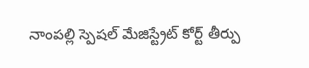నాంపల్లి స్పెషల్ మేజిస్ట్రేట్ కోర్ట్ తీర్పు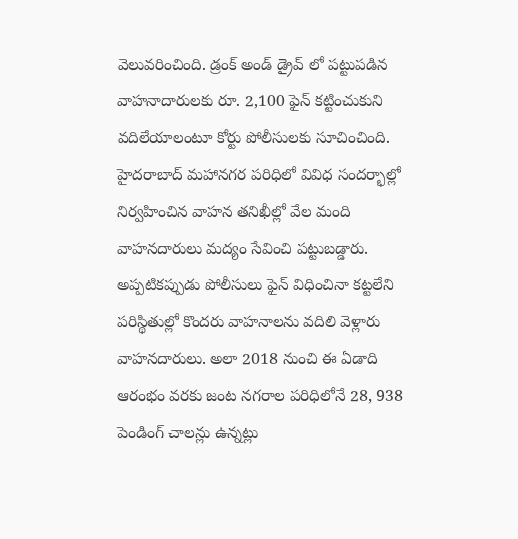వెలువరించింది. డ్రంక్ అండ్ డ్రైవ్ లో పట్టుపడిన వాహనాదారులకు రూ. 2,100 ఫైన్ కట్టించుకుని వదిలేయాలంటూ కోర్టు పోలీసులకు సూచించింది. హైదరాబాద్ మహానగర పరిధిలో వివిధ సందర్భాల్లో నిర్వహించిన వాహన తనిఖీల్లో వేల మంది వాహనదారులు మద్యం సేవించి పట్టుబడ్డారు. అప్పటికప్పుడు పోలీసులు ఫైన్ విధించినా కట్టలేని పరిస్థితుల్లో కొందరు వాహనాలను వదిలి వెళ్లారు వాహనదారులు. అలా 2018 నుంచి ఈ ఏడాది ఆరంభం వరకు జంట నగరాల పరిధిలోనే 28, 938 పెండింగ్ చాలన్లు ఉన్నట్లు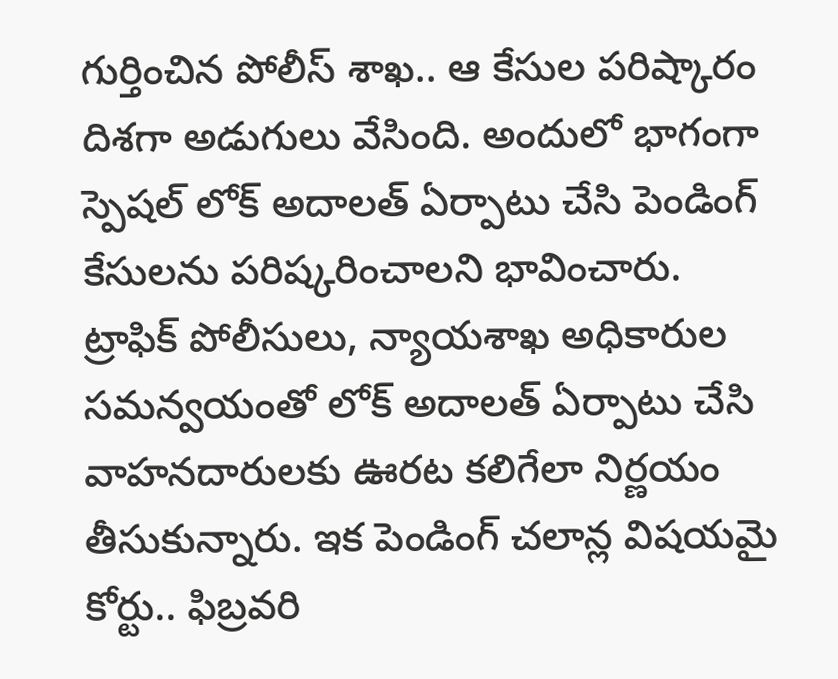గుర్తించిన పోలీస్ శాఖ.. ఆ కేసుల పరిష్కారం దిశగా అడుగులు వేసింది. అందులో భాగంగా స్పెషల్ లోక్ అదాలత్ ఏర్పాటు చేసి పెండింగ్ కేసులను పరిష్కరించాలని భావించారు.
ట్రాఫిక్ పోలీసులు, న్యాయశాఖ అధికారుల సమన్వయంతో లోక్ అదాలత్ ఏర్పాటు చేసి వాహనదారులకు ఊరట కలిగేలా నిర్ణయం తీసుకున్నారు. ఇక పెండింగ్ చలాన్ల విషయమై కోర్టు.. ఫిబ్రవరి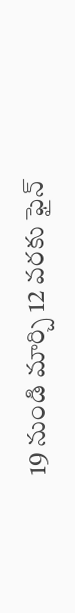19 నుండి మార్చి 12 వరకు ఫైన్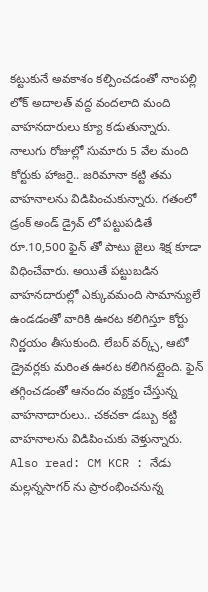కట్టుకునే అవకాశం కల్పించడంతో నాంపల్లి లోక్ అదాలత్ వద్ద వందలాది మంది వాహనదారులు క్యూ కడుతున్నారు. నాలుగు రోజుల్లో సుమారు 5 వేల మంది కోర్టుకు హాజరై.. జరిమానా కట్టి తమ వాహనాలను విడిపించుకున్నారు. గతంలో డ్రంక్ అండ్ డ్రైవ్ లో పట్టుపడితే రూ.10,500 ఫైన్ తో పాటు జైలు శిక్ష కూడా విధించేవారు. అయితే పట్టుబడిన వాహనదారుల్లో ఎక్కువమంది సామాన్యులే ఉండడంతో వారికి ఊరట కలిగిస్తూ కోర్టు నిర్ణయం తీసుకుంది. లేబర్ వర్క్స్, ఆటో డ్రైవర్లకు మరింత ఊరట కలిగినట్లైంది. ఫైన్ తగ్గించడంతో ఆనందం వ్యక్తం చేస్తున్న వాహనాదారులు.. చకచకా డబ్బు కట్టి వాహనాలను విడిపించుకు వెళ్తున్నారు.
Also read: CM KCR : నేడు మల్లన్నసాగర్ ను ప్రారంభించనున్న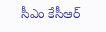సీఎం కేసీఆర్